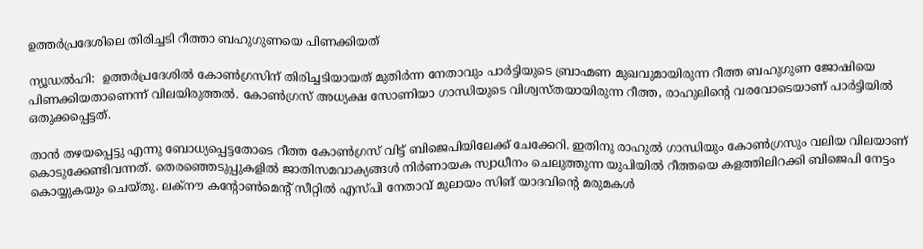ഉത്തര്‍പ്രദേശിലെ തിരിച്ചടി റീത്താ ബഹുഗുണയെ പിണക്കിയത്

ന്യൂഡല്‍ഹി:  ഉത്തര്‍പ്രദേശില്‍ കോണ്‍ഗ്രസിന് തിരിച്ചടിയായത് മുതിര്‍ന്ന നേതാവും പാര്‍ട്ടിയുടെ ബ്രാഹ്മണ മുഖവുമായിരുന്ന റീത്ത ബഹുഗുണ ജോഷിയെ പിണക്കിയതാണെന്ന് വിലയിരുത്തല്‍. കോണ്‍ഗ്രസ് അധ്യക്ഷ സോണിയാ ഗാന്ധിയുടെ വിശ്വസ്തയായിരുന്ന റീത്ത, രാഹുലിന്റെ വരവോടെയാണ് പാര്‍ട്ടിയില്‍ ഒതുക്കപ്പെട്ടത്.

താന്‍ തഴയപ്പെട്ടു എന്നു ബോധ്യപ്പെട്ടതോടെ റീത്ത കോണ്‍ഗ്രസ് വിട്ട് ബിജെപിയിലേക്ക് ചേക്കേറി. ഇതിനു രാഹുല്‍ ഗാന്ധിയും കോണ്‍ഗ്രസും വലിയ വിലയാണ് കൊടുക്കേണ്ടിവന്നത്. തെരഞ്ഞെടുപ്പുകളില്‍ ജാതിസമവാക്യങ്ങള്‍ നിര്‍ണായക സ്വാധീനം ചെലുത്തുന്ന യുപിയില്‍ റീത്തയെ കളത്തിലിറക്കി ബിജെപി നേട്ടം കൊയ്യുകയും ചെയ്തു. ലക്‌നൗ കന്റോണ്‍മെന്റ് സീറ്റില്‍ എസ്പി നേതാവ് മുലായം സിങ് യാദവിന്റെ മരുമകള്‍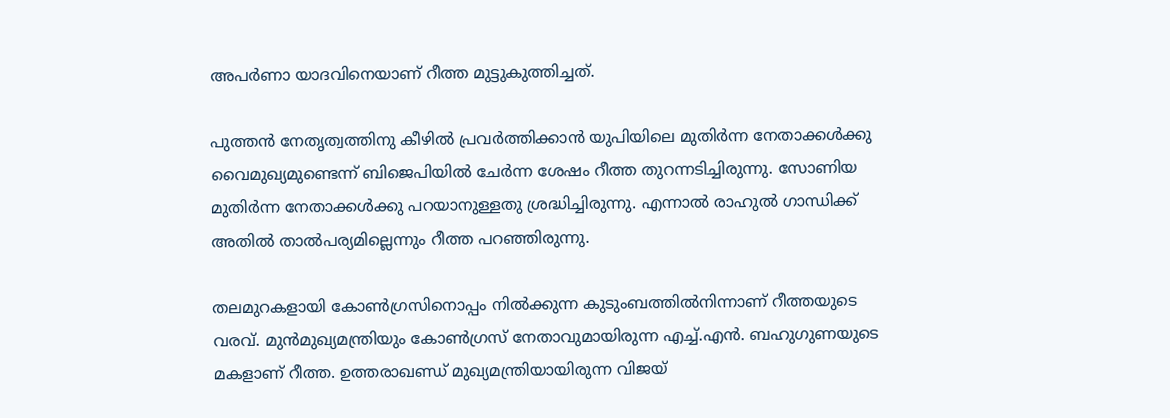അപര്‍ണാ യാദവിനെയാണ് റീത്ത മുട്ടുകുത്തിച്ചത്.

പുത്തന്‍ നേതൃത്വത്തിനു കീഴില്‍ പ്രവര്‍ത്തിക്കാന്‍ യുപിയിലെ മുതിര്‍ന്ന നേതാക്കള്‍ക്കു വൈമുഖ്യമുണ്ടെന്ന് ബിജെപിയില്‍ ചേര്‍ന്ന ശേഷം റീത്ത തുറന്നടിച്ചിരുന്നു. സോണിയ മുതിര്‍ന്ന നേതാക്കള്‍ക്കു പറയാനുള്ളതു ശ്രദ്ധിച്ചിരുന്നു. എന്നാല്‍ രാഹുല്‍ ഗാന്ധിക്ക് അതില്‍ താല്‍പര്യമില്ലെന്നും റീത്ത പറഞ്ഞിരുന്നു.

തലമുറകളായി കോണ്‍ഗ്രസിനൊപ്പം നില്‍ക്കുന്ന കുടുംബത്തില്‍നിന്നാണ് റീത്തയുടെ വരവ്. മുന്‍മുഖ്യമന്ത്രിയും കോണ്‍ഗ്രസ് നേതാവുമായിരുന്ന എച്ച്.എന്‍. ബഹുഗുണയുടെ മകളാണ് റീത്ത. ഉത്തരാഖണ്ഡ് മുഖ്യമന്ത്രിയായിരുന്ന വിജയ്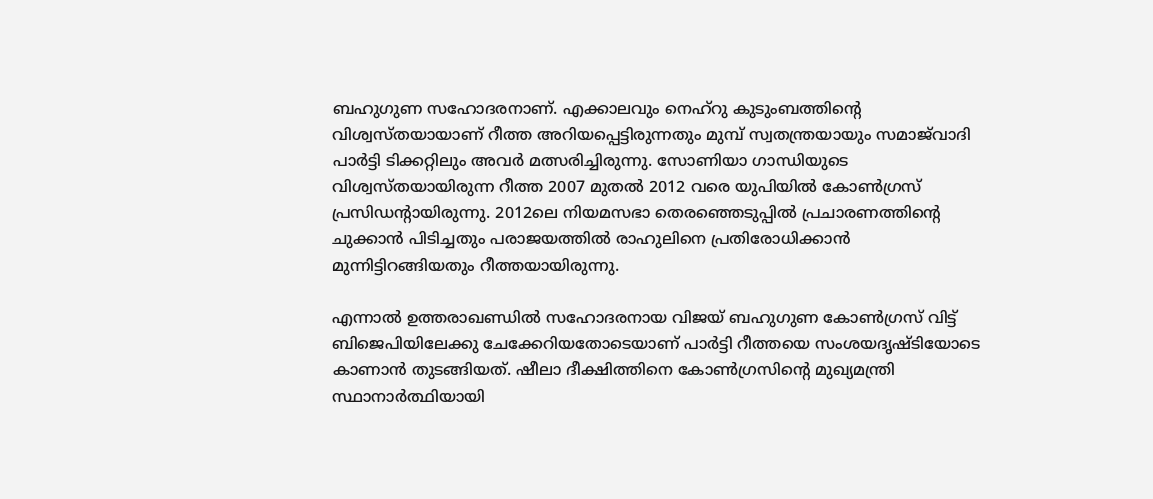ബഹുഗുണ സഹോദരനാണ്. എക്കാലവും നെഹ്‌റു കുടുംബത്തിന്റെ വിശ്വസ്തയായാണ് റീത്ത അറിയപ്പെട്ടിരുന്നതും മുമ്പ് സ്വതന്ത്രയായും സമാജ്‌വാദി പാര്‍ട്ടി ടിക്കറ്റിലും അവര്‍ മത്സരിച്ചിരുന്നു. സോണിയാ ഗാന്ധിയുടെ വിശ്വസ്തയായിരുന്ന റീത്ത 2007 മുതല്‍ 2012 വരെ യുപിയില്‍ കോണ്‍ഗ്രസ് പ്രസിഡന്റായിരുന്നു. 2012ലെ നിയമസഭാ തെരഞ്ഞെടുപ്പില്‍ പ്രചാരണത്തിന്റെ ചുക്കാന്‍ പിടിച്ചതും പരാജയത്തില്‍ രാഹുലിനെ പ്രതിരോധിക്കാന്‍ മുന്നിട്ടിറങ്ങിയതും റീത്തയായിരുന്നു.

എന്നാല്‍ ഉത്തരാഖണ്ഡില്‍ സഹോദരനായ വിജയ് ബഹുഗുണ കോണ്‍ഗ്രസ് വിട്ട് ബിജെപിയിലേക്കു ചേക്കേറിയതോടെയാണ് പാര്‍ട്ടി റീത്തയെ സംശയദൃഷ്ടിയോടെ കാണാന്‍ തുടങ്ങിയത്. ഷീലാ ദീക്ഷിത്തിനെ കോണ്‍ഗ്രസിന്റെ മുഖ്യമന്ത്രി സ്ഥാനാര്‍ത്ഥിയായി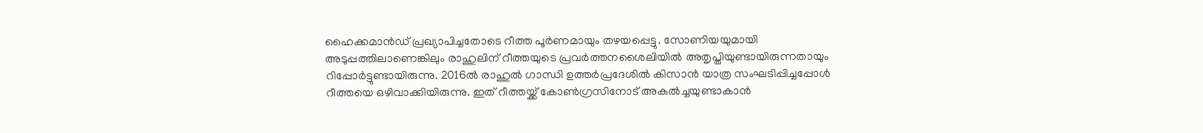ഹൈക്കമാന്‍ഡ് പ്രഖ്യാപിച്ചതോടെ റീത്ത പൂര്‍ണമായും തഴയപ്പെട്ടു. സോണിയയുമായി അടുപ്പത്തിലാണെങ്കിലും രാഹുലിന് റീത്തയുടെ പ്രവര്‍ത്തനശൈലിയില്‍ അതൃപ്തിയുണ്ടായിരുന്നതായും റിപ്പോര്‍ട്ടുണ്ടായിരുന്നു. 2016ല്‍ രാഹുല്‍ ഗാന്ധി ഉത്തര്‍പ്രദേശില്‍ കിസാന്‍ യാത്ര സംഘടിപ്പിച്ചപ്പോള്‍ റീത്തയെ ഒഴിവാക്കിയിരുന്നു. ഇത് റീത്തയ്ക്ക് കോണ്‍ഗ്രസിനോട് അകല്‍ച്ചയുണ്ടാകാന്‍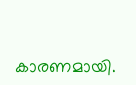കാരണമായി.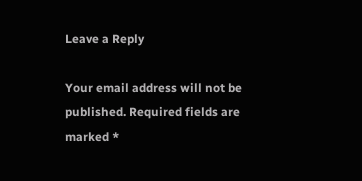Leave a Reply

Your email address will not be published. Required fields are marked *